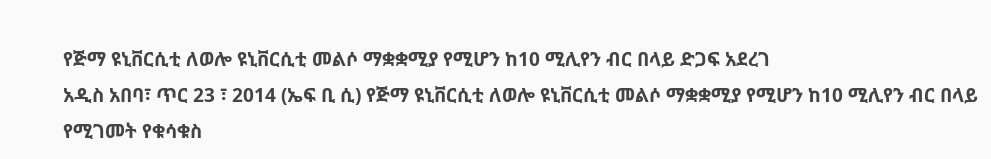የጅማ ዩኒቨርሲቲ ለወሎ ዩኒቨርሲቲ መልሶ ማቋቋሚያ የሚሆን ከ10 ሚሊየን ብር በላይ ድጋፍ አደረገ
አዲስ አበባ፣ ጥር 23 ፣ 2014 (ኤፍ ቢ ሲ) የጅማ ዩኒቨርሲቲ ለወሎ ዩኒቨርሲቲ መልሶ ማቋቋሚያ የሚሆን ከ10 ሚሊየን ብር በላይ የሚገመት የቁሳቁስ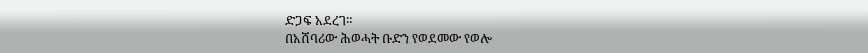ድጋፍ አደረገ።
በአሸባሪው ሕወሓት ቡድን የወደመው የወሎ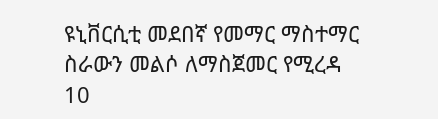ዩኒቨርሲቲ መደበኛ የመማር ማስተማር ስራውን መልሶ ለማስጀመር የሚረዳ 10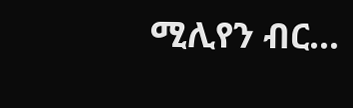ሚሊየን ብር…